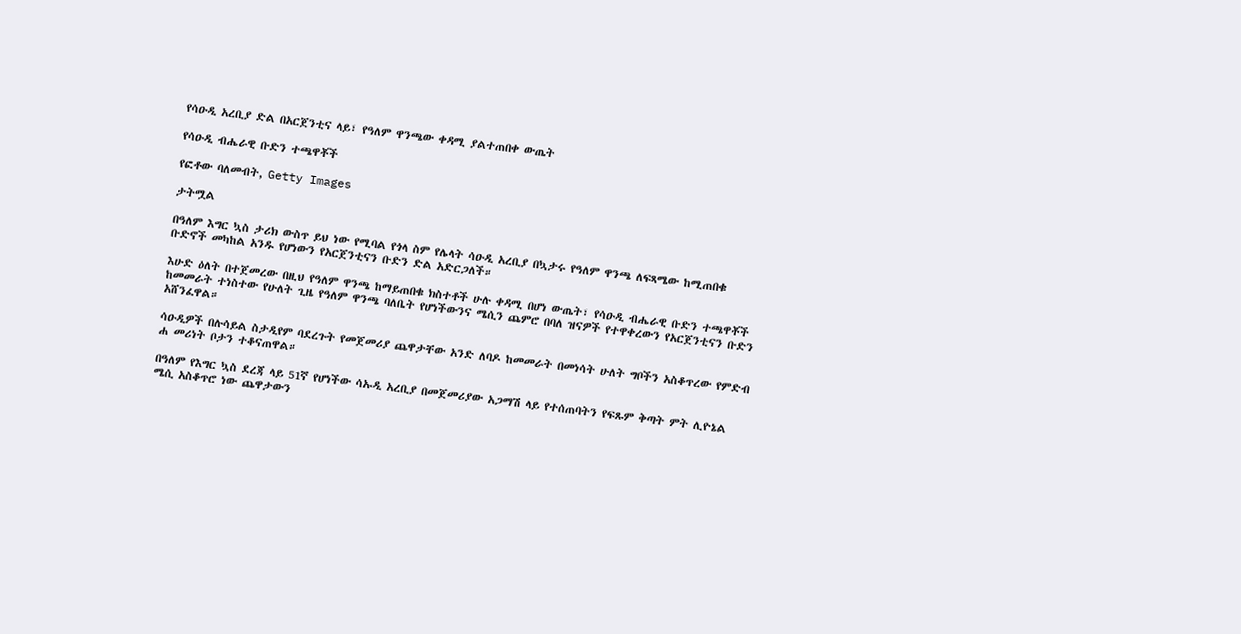የሳዑዲ አረቢያ ድል በአርጀንቲና ላይ፣ የዓለም ዋንጫው ቀዳሚ ያልተጠበቀ ውጤት

የሳዑዲ ብሔራዊ ቡድን ተጫዋቾች

የፎቶው ባለመብት, Getty Images

ታትሟል

በዓለም እግር ኳስ ታሪክ ውስጥ ይህ ነው የሚባል የጎላ ስም የሌላት ሳዑዲ አረቢያ በኳታሩ የዓለም ዋንጫ ለፍጻሜው ከሚጠበቁ ቡድኖች መካከል አንዱ የሆነውን የአርጀንቲናን ቡድን ድል አድርጋለች።

እሁድ ዕለት በተጀመረው በዚህ የዓለም ዋንጫ ከማይጠበቁ ክስተቶች ሁሉ ቀዳሚ በሆነ ውጤት፣ የሳዑዲ ብሔራዊ ቡድን ተጫዋቾች ከመመራት ተነስተው የሁለት ጊዜ የዓለም ዋንጫ ባለቤት የሆነችውንና ሜሲን ጨምሮ በባለ ዝናዎች የተዋቀረውን የአርጀንቲናን ቡድን አሸንፈዋል።

ሳዑዲዎች በሉሳይል ስታዲየም ባደረጉት የመጀመሪያ ጨዋታቸው አንድ ለባዶ ከመመራት በመነሳት ሁለት ግቦችን አስቆጥረው የምድብ ሐ መሪነት ቦታን ተቆናጠዋል።

በዓለም የእግር ኳስ ደረጃ ላይ 51ኛ የሆነችው ሳኡዲ አረቢያ በመጀመሪያው አጋማሽ ላይ የተሰጠባትን የፍጹም ቅጣት ምት ሊዮኔል ሜሲ አስቆጥሮ ነው ጨዋታውን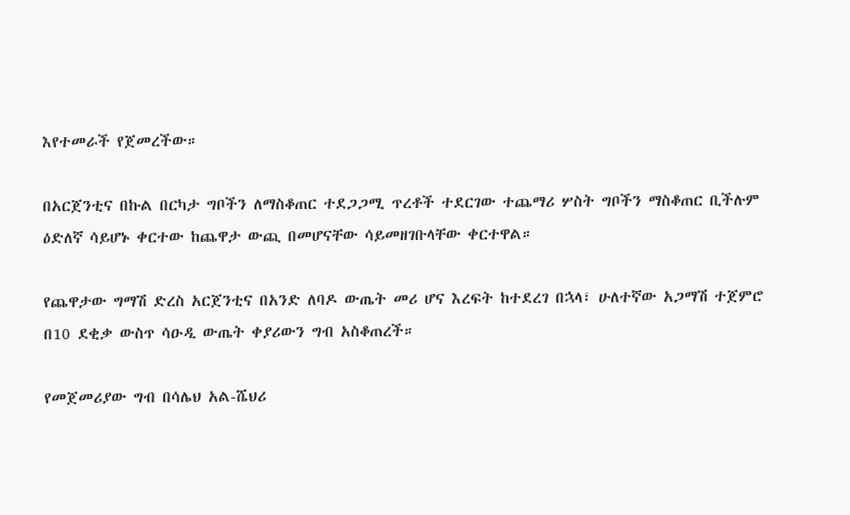እየተመራች የጀመረችው።

በአርጀንቲና በኩል በርካታ ግቦችን ለማስቆጠር ተደጋጋሚ ጥረቶች ተደርገው ተጨማሪ ሦስት ግቦችን ማስቆጠር ቢችሉም ዕድለኛ ሳይሆኑ ቀርተው ከጨዋታ ውጪ በመሆናቸው ሳይመዘገቡላቸው ቀርተዋል።

የጨዋታው ግማሽ ድረስ አርጀንቲና በአንድ ለባዶ ውጤት መሪ ሆና እረፍት ከተደረገ በኋላ፣ ሁለተኛው አጋማሽ ተጀምሮ በ10 ደቂቃ ውስጥ ሳዑዲ ውጤት ቀያሪውን ግብ አስቆጠረች።

የመጀመሪያው ግብ በሳሌህ አል-ሼህሪ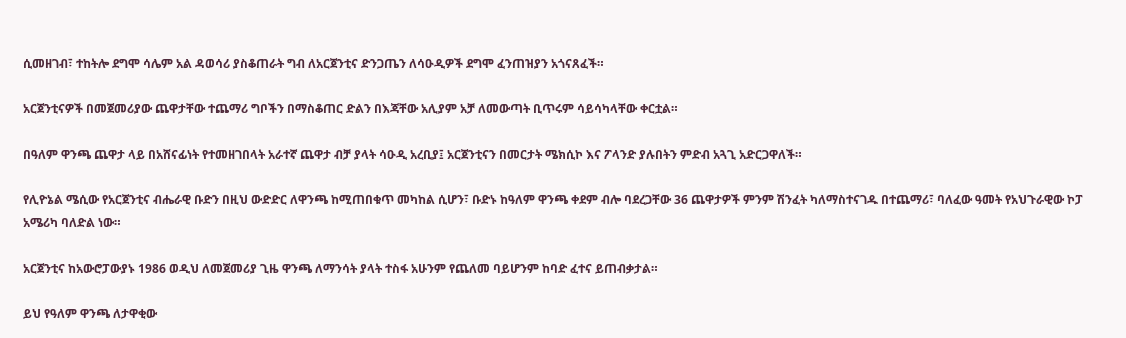ሲመዘገብ፣ ተከትሎ ደግሞ ሳሌም አል ዳወሳሪ ያስቆጠራት ግብ ለአርጀንቲና ድንጋጤን ለሳዑዲዎች ደግሞ ፈንጠዝያን አጎናጸፈች።

አርጀንቲናዎች በመጀመሪያው ጨዋታቸው ተጨማሪ ግቦችን በማስቆጠር ድልን በእጃቸው አሊያም አቻ ለመውጣት ቢጥሩም ሳይሳካላቸው ቀርቷል።

በዓለም ዋንጫ ጨዋታ ላይ በአሸናፊነት የተመዘገበላት አራተኛ ጨዋታ ብቻ ያላት ሳዑዲ አረቢያ፤ አርጀንቲናን በመርታት ሜክሲኮ እና ፖላንድ ያሉበትን ምድብ አጓጊ አድርጋዋለች።

የሊዮኔል ሜሲው የአርጀንቲና ብሔራዊ ቡድን በዚህ ውድድር ለዋንጫ ከሚጠበቁጥ መካከል ሲሆን፣ ቡድኑ ከዓለም ዋንጫ ቀደም ብሎ ባደረጋቸው 36 ጨዋታዎች ምንም ሽንፈት ካለማስተናገዱ በተጨማሪ፣ ባለፈው ዓመት የአህጉራዊው ኮፓ አሜሪካ ባለድል ነው።

አርጀንቲና ከአውሮፓውያኑ 1986 ወዲህ ለመጀመሪያ ጊዜ ዋንጫ ለማንሳት ያላት ተስፋ አሁንም የጨለመ ባይሆንም ከባድ ፈተና ይጠብቃታል።

ይህ የዓለም ዋንጫ ለታዋቂው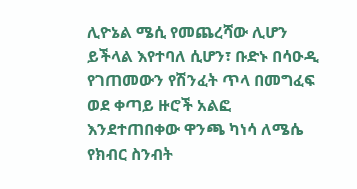ሊዮኔል ሜሲ የመጨረሻው ሊሆን ይችላል እየተባለ ሲሆን፣ ቡድኑ በሳዑዲ የገጠመውን የሽንፈት ጥላ በመግፈፍ ወደ ቀጣይ ዙሮች አልፎ እንደተጠበቀው ዋንጫ ካነሳ ለሜሴ የክብር ስንብት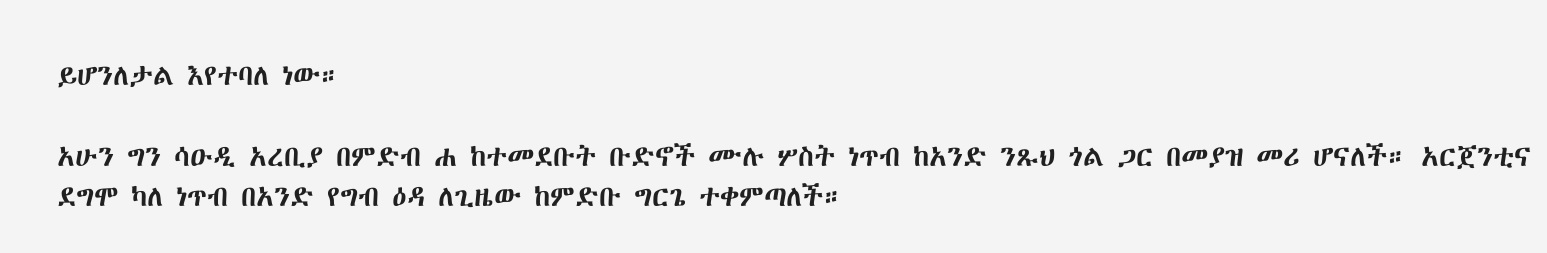ይሆንለታል እየተባለ ነው።

አሁን ግን ሳዑዲ አረቢያ በምድብ ሐ ከተመደቡት ቡድኖች ሙሉ ሦስት ነጥብ ከአንድ ንጹህ ጎል ጋር በመያዝ መሪ ሆናለች። አርጀንቲና ደግሞ ካለ ነጥብ በአንድ የግብ ዕዳ ለጊዜው ከምድቡ ግርጌ ተቀምጣለች።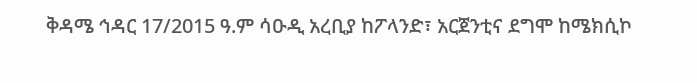ቅዳሜ ኅዳር 17/2015 ዓ.ም ሳዑዲ አረቢያ ከፖላንድ፣ አርጀንቲና ደግሞ ከሜክሲኮ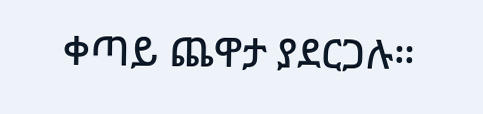ቀጣይ ጨዋታ ያደርጋሉ።